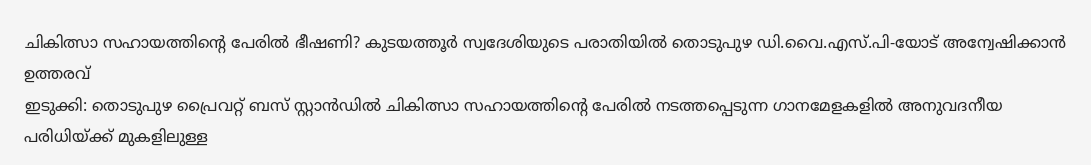ചികിത്സാ സഹായത്തിന്റെ പേരിൽ ഭീഷണി? കുടയത്തൂർ സ്വദേശിയുടെ പരാതിയിൽ തൊടുപുഴ ഡി.വൈ.എസ്.പി-യോട് അന്വേഷിക്കാൻ ഉത്തരവ്
ഇടുക്കി: തൊടുപുഴ പ്രൈവറ്റ് ബസ് സ്റ്റാൻഡിൽ ചികിത്സാ സഹായത്തിന്റെ പേരിൽ നടത്തപ്പെടുന്ന ഗാനമേളകളിൽ അനുവദനീയ പരിധിയ്ക്ക് മുകളിലുള്ള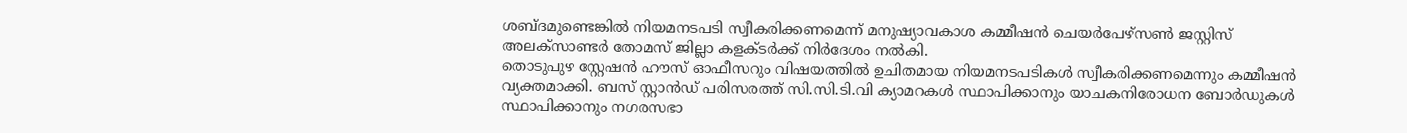ശബ്ദമുണ്ടെങ്കിൽ നിയമനടപടി സ്വീകരിക്കണമെന്ന് മനുഷ്യാവകാശ കമ്മീഷൻ ചെയർപേഴ്സൺ ജസ്റ്റിസ് അലക്സാണ്ടർ തോമസ് ജില്ലാ കളക്ടർക്ക് നിർദേശം നൽകി.
തൊടുപുഴ സ്റ്റേഷൻ ഹൗസ് ഓഫീസറും വിഷയത്തിൽ ഉചിതമായ നിയമനടപടികൾ സ്വീകരിക്കണമെന്നും കമ്മീഷൻ വ്യക്തമാക്കി. ബസ് സ്റ്റാൻഡ് പരിസരത്ത് സി.സി.ടി.വി ക്യാമറകൾ സ്ഥാപിക്കാനും യാചകനിരോധന ബോർഡുകൾ സ്ഥാപിക്കാനും നഗരസഭാ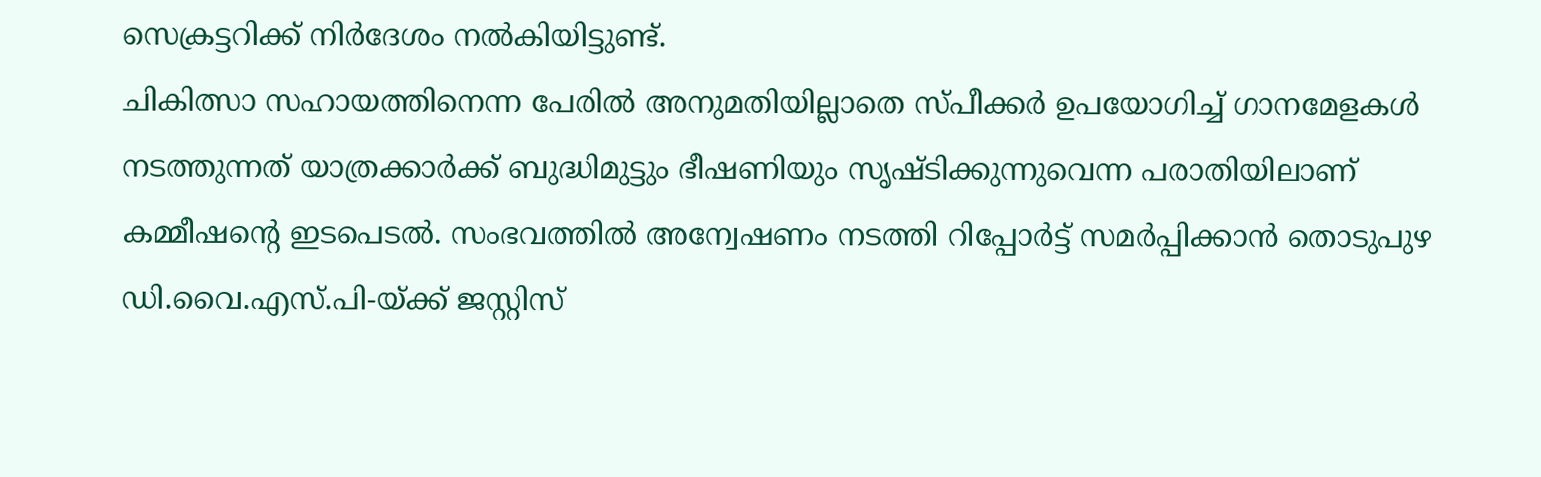സെക്രട്ടറിക്ക് നിർദേശം നൽകിയിട്ടുണ്ട്.
ചികിത്സാ സഹായത്തിനെന്ന പേരിൽ അനുമതിയില്ലാതെ സ്പീക്കർ ഉപയോഗിച്ച് ഗാനമേളകൾ നടത്തുന്നത് യാത്രക്കാർക്ക് ബുദ്ധിമുട്ടും ഭീഷണിയും സൃഷ്ടിക്കുന്നുവെന്ന പരാതിയിലാണ് കമ്മീഷന്റെ ഇടപെടൽ. സംഭവത്തിൽ അന്വേഷണം നടത്തി റിപ്പോർട്ട് സമർപ്പിക്കാൻ തൊടുപുഴ ഡി.വൈ.എസ്.പി-യ്ക്ക് ജസ്റ്റിസ്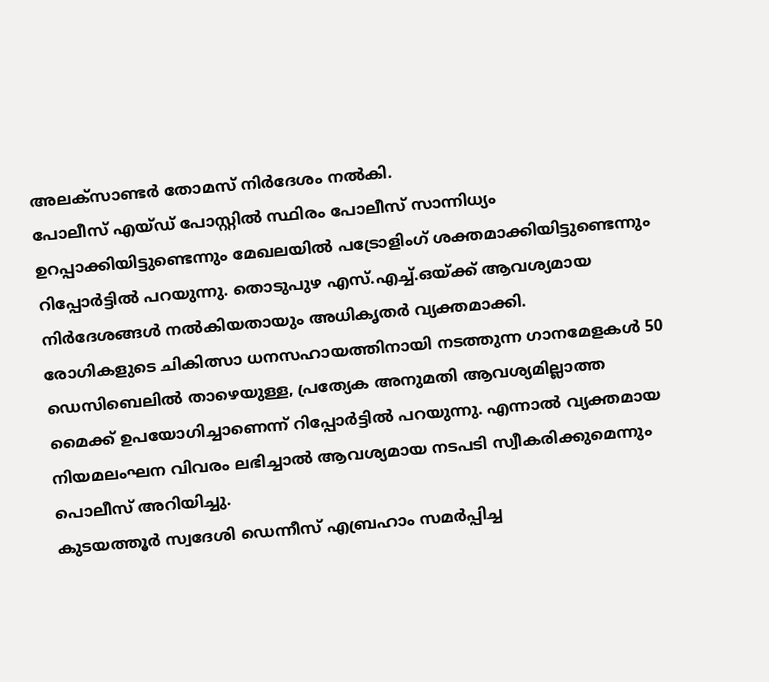അലക്സാണ്ടർ തോമസ് നിർദേശം നൽകി.
പോലീസ് എയ്ഡ് പോസ്റ്റിൽ സ്ഥിരം പോലീസ് സാന്നിധ്യം ഉറപ്പാക്കിയിട്ടുണ്ടെന്നും മേഖലയിൽ പട്രോളിംഗ് ശക്തമാക്കിയിട്ടുണ്ടെന്നും റിപ്പോർട്ടിൽ പറയുന്നു. തൊടുപുഴ എസ്.എച്ച്.ഒയ്ക്ക് ആവശ്യമായ നിർദേശങ്ങൾ നൽകിയതായും അധികൃതർ വ്യക്തമാക്കി.
രോഗികളുടെ ചികിത്സാ ധനസഹായത്തിനായി നടത്തുന്ന ഗാനമേളകൾ 50 ഡെസിബെലിൽ താഴെയുള്ള, പ്രത്യേക അനുമതി ആവശ്യമില്ലാത്ത മൈക്ക് ഉപയോഗിച്ചാണെന്ന് റിപ്പോർട്ടിൽ പറയുന്നു. എന്നാൽ വ്യക്തമായ നിയമലംഘന വിവരം ലഭിച്ചാൽ ആവശ്യമായ നടപടി സ്വീകരിക്കുമെന്നും പൊലീസ് അറിയിച്ചു.
കുടയത്തൂർ സ്വദേശി ഡെന്നീസ് എബ്രഹാം സമർപ്പിച്ച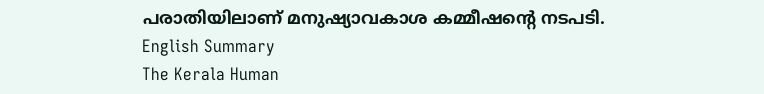പരാതിയിലാണ് മനുഷ്യാവകാശ കമ്മീഷന്റെ നടപടി.
English Summary
The Kerala Human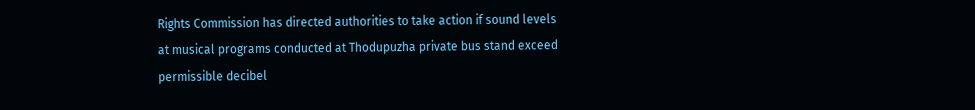Rights Commission has directed authorities to take action if sound levels at musical programs conducted at Thodupuzha private bus stand exceed permissible decibel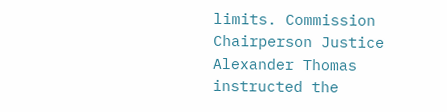limits. Commission Chairperson Justice Alexander Thomas instructed the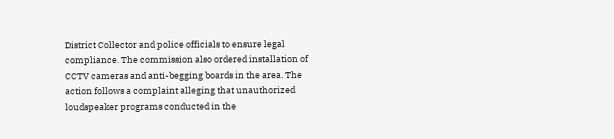District Collector and police officials to ensure legal compliance. The commission also ordered installation of CCTV cameras and anti-begging boards in the area. The action follows a complaint alleging that unauthorized loudspeaker programs conducted in the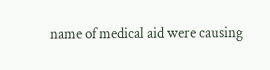name of medical aid were causing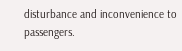disturbance and inconvenience to passengers.